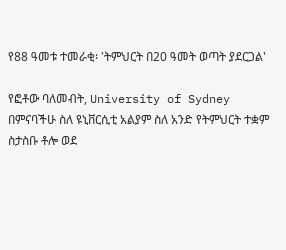የ88 ዓመቱ ተመራቂ፡ 'ትምህርት በ20 ዓመት ወጣት ያደርጋል'

የፎቶው ባለመብት, University of Sydney
በምናባችሁ ስለ ዩኒቨርሲቲ አልያም ስለ አንድ የትምህርት ተቋም ስታስቡ ቶሎ ወደ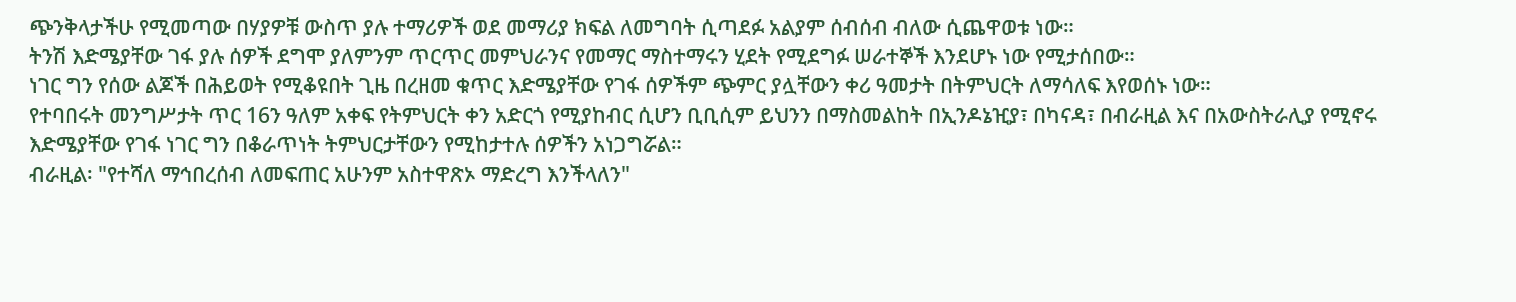ጭንቅላታችሁ የሚመጣው በሃያዎቹ ውስጥ ያሉ ተማሪዎች ወደ መማሪያ ክፍል ለመግባት ሲጣደፉ አልያም ሰብሰብ ብለው ሲጨዋወቱ ነው።
ትንሽ እድሜያቸው ገፋ ያሉ ሰዎች ደግሞ ያለምንም ጥርጥር መምህራንና የመማር ማስተማሩን ሂደት የሚደግፉ ሠራተኞች እንደሆኑ ነው የሚታሰበው።
ነገር ግን የሰው ልጆች በሕይወት የሚቆዩበት ጊዜ በረዘመ ቁጥር እድሜያቸው የገፋ ሰዎችም ጭምር ያሏቸውን ቀሪ ዓመታት በትምህርት ለማሳለፍ እየወሰኑ ነው።
የተባበሩት መንግሥታት ጥር 16ን ዓለም አቀፍ የትምህርት ቀን አድርጎ የሚያከብር ሲሆን ቢቢሲም ይህንን በማስመልከት በኢንዶኔዢያ፣ በካናዳ፣ በብራዚል እና በአውስትራሊያ የሚኖሩ እድሜያቸው የገፋ ነገር ግን በቆራጥነት ትምህርታቸውን የሚከታተሉ ሰዎችን አነጋግሯል።
ብራዚል፡ "የተሻለ ማኅበረሰብ ለመፍጠር አሁንም አስተዋጽኦ ማድረግ እንችላለን"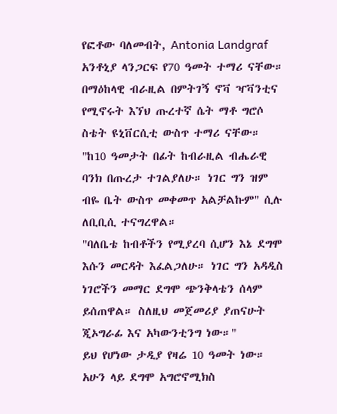የፎቶው ባለመብት, Antonia Landgraf
አንቶኒያ ላንጋርፍ የ70 ዓመት ተማሪ ናቸው። በማዕከላዊ ብራዚል በምትገኝ ኖቫ ዣቫንቲና የሚኖሩት እኘህ ጡረተኛ ሴት ማቶ ግሮሶ ስቴት ዩኒቨርሲቲ ውስጥ ተማሪ ናቸው።
"ከ10 ዓመታት በፊት ከብራዚል ብሔራዊ ባንክ በጡረታ ተገልያለሁ። ነገር ግን ዝም ብዬ ቤት ውስጥ መቀመጥ አልቻልኩም" ሲሉ ለቢቢሲ ተናግረዋል።
"ባለቤቴ ከብቶችን የሚያረባ ሲሆን እኔ ደግሞ እሱን መርዳት እፈልጋለሁ። ነገር ግን አዳዲስ ነገሮችን መማር ደግሞ ጭንቅላቴን ሰላም ይሰጠዋል። ስለዚህ መጀመሪያ ያጠናሁት ጂኦግራፊ እና አካውንቲንግ ነው።"
ይህ የሆነው ታዲያ የዛሬ 10 ዓመት ነው። አሁን ላይ ደግሞ አግሮኖሚክስ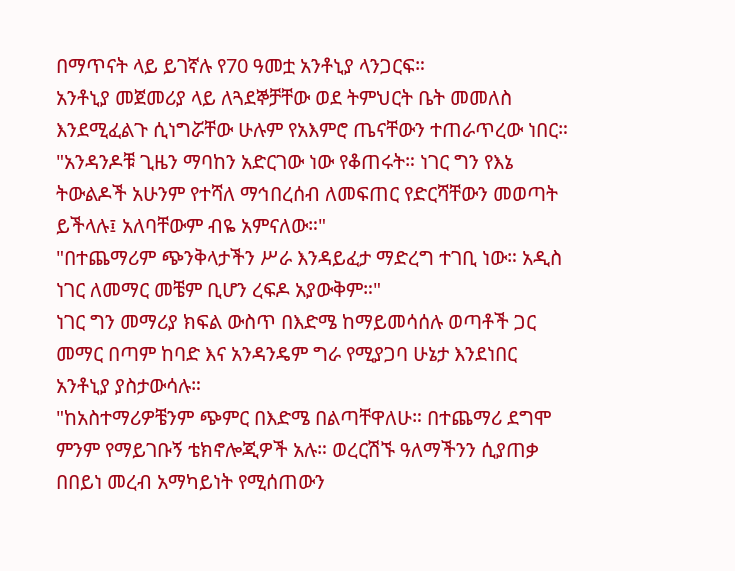በማጥናት ላይ ይገኛሉ የ70 ዓመቷ አንቶኒያ ላንጋርፍ።
አንቶኒያ መጀመሪያ ላይ ለጓደኞቻቸው ወደ ትምህርት ቤት መመለስ እንደሚፈልጉ ሲነግሯቸው ሁሉም የአእምሮ ጤናቸውን ተጠራጥረው ነበር።
"አንዳንዶቹ ጊዜን ማባከን አድርገው ነው የቆጠሩት። ነገር ግን የእኔ ትውልዶች አሁንም የተሻለ ማኅበረሰብ ለመፍጠር የድርሻቸውን መወጣት ይችላሉ፤ አለባቸውም ብዬ አምናለው።"
"በተጨማሪም ጭንቅላታችን ሥራ እንዳይፈታ ማድረግ ተገቢ ነው። አዲስ ነገር ለመማር መቼም ቢሆን ረፍዶ አያውቅም።"
ነገር ግን መማሪያ ክፍል ውስጥ በእድሜ ከማይመሳሰሉ ወጣቶች ጋር መማር በጣም ከባድ እና አንዳንዴም ግራ የሚያጋባ ሁኔታ እንደነበር አንቶኒያ ያስታውሳሉ።
"ከአስተማሪዎቼንም ጭምር በእድሜ በልጣቸዋለሁ። በተጨማሪ ደግሞ ምንም የማይገቡኝ ቴክኖሎጂዎች አሉ። ወረርሽኙ ዓለማችንን ሲያጠቃ በበይነ መረብ አማካይነት የሚሰጠውን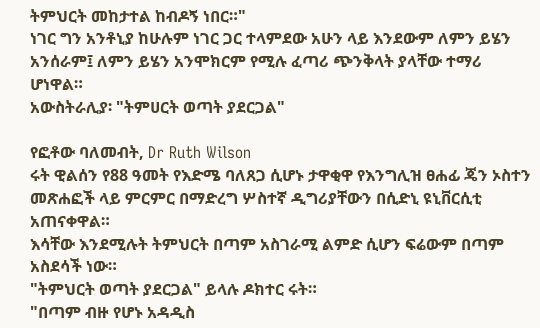ትምህርት መከታተል ከብዶኝ ነበር።"
ነገር ግን አንቶኒያ ከሁሉም ነገር ጋር ተላምደው አሁን ላይ እንደውም ለምን ይሄን አንሰራም፤ ለምን ይሄን አንሞክርም የሚሉ ፈጣሪ ጭንቅላት ያላቸው ተማሪ ሆነዋል።
አውስትራሊያ፡ "ትምሀርት ወጣት ያደርጋል"

የፎቶው ባለመብት, Dr Ruth Wilson
ሩት ዊልሰን የ88 ዓመት የእድሜ ባለጸጋ ሲሆኑ ታዋቂዋ የእንግሊዝ ፀሐፊ ጄን ኦስተን መጽሐፎች ላይ ምርምር በማድረግ ሦስተኛ ዲግሪያቸውን በሲድኒ ዩኒቨርሲቲ አጠናቀዋል።
እሳቸው እንደሚሉት ትምህርት በጣም አስገራሚ ልምድ ሲሆን ፍሬውም በጣም አስደሳች ነው።
"ትምህርት ወጣት ያደርጋል" ይላሉ ዶክተር ሩት።
"በጣም ብዙ የሆኑ አዳዲስ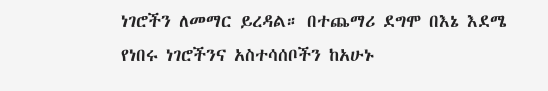ነገሮችን ለመማር ይረዳል። በተጨማሪ ደግሞ በእኔ እደሜ የነበሩ ነገሮችንና አስተሳሰቦችን ከአሁኑ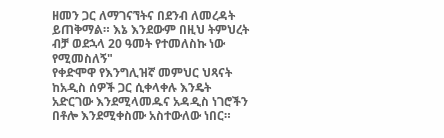ዘመን ጋር ለማገናኘትና በደንብ ለመረዳት ይጠቅማል። እኔ እንደውም በዚህ ትምህረት ብቻ ወደኋላ 20 ዓመት የተመለስኩ ነው የሚመስለኝ"
የቀድሞዋ የእንግሊዝኛ መምህር ህጻናት ከአዲስ ሰዎች ጋር ሲቀላቀሉ እንዴት አድርገው እንደሚላመዱና አዳዲስ ነገሮችን በቶሎ እንደሚቀስሙ አስተውለው ነበር።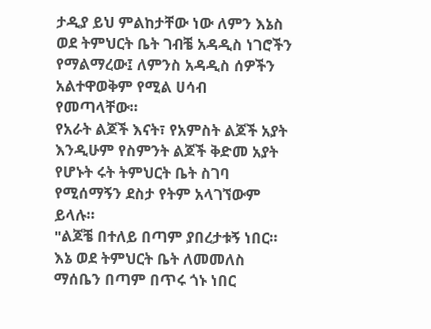ታዲያ ይህ ምልከታቸው ነው ለምን እኔስ ወደ ትምህርት ቤት ገብቼ አዳዲስ ነገሮችን የማልማረው፤ ለምንስ አዳዲስ ሰዎችን አልተዋወቅም የሚል ሀሳብ የመጣላቸው።
የአራት ልጆች እናት፣ የአምስት ልጆች አያት እንዲሁም የስምንት ልጆች ቅድመ አያት የሆኑት ሩት ትምህርት ቤት ስገባ የሚሰማኝን ደስታ የትም አላገኘውም ይላሉ።
"ልጆቼ በተለይ በጣም ያበረታቱኝ ነበር። እኔ ወደ ትምህርት ቤት ለመመለስ ማሰቤን በጣም በጥሩ ጎኑ ነበር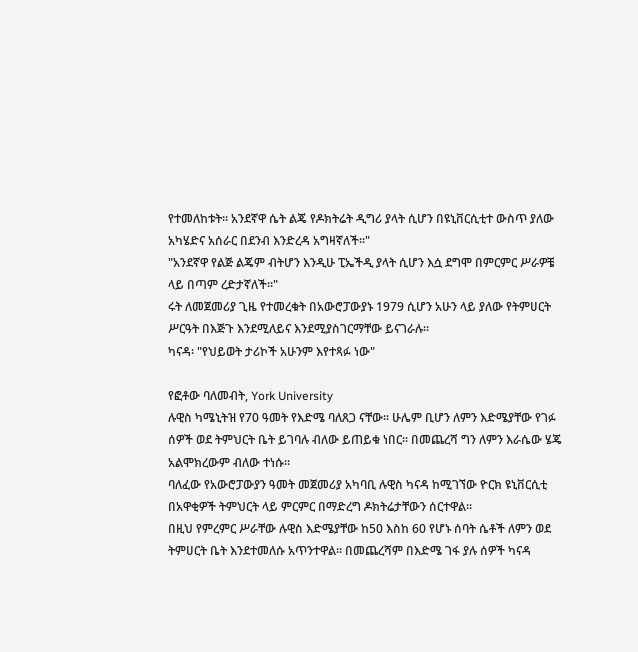የተመለከቱት። አንደኛዋ ሴት ልጄ የዶክትሬት ዲግሪ ያላት ሲሆን በዩኒቨርሲቲተ ውስጥ ያለው አካሄድና አሰራር በደንብ እንድረዳ አግዛኛለች።"
"አንደኛዋ የልጅ ልጄም ብትሆን እንዲሁ ፒኤችዲ ያላት ሲሆን እሷ ደግሞ በምርምር ሥራዎቼ ላይ በጣም ረድታኛለች።"
ሩት ለመጀመሪያ ጊዜ የተመረቁት በአውሮፓውያኑ 1979 ሲሆን አሁን ላይ ያለው የትምሀርት ሥርዓት በእጅጉ እንደሚለይና እንደሚያስገርማቸው ይናገራሉ።
ካናዳ፡ "የህይወት ታሪኮች አሁንም እየተጻፉ ነው"

የፎቶው ባለመብት, York University
ሉዊስ ካሜኒትዝ የ70 ዓመት የእድሜ ባለጸጋ ናቸው። ሁሌም ቢሆን ለምን እድሜያቸው የገፉ ሰዎች ወደ ትምህርት ቤት ይገባሉ ብለው ይጠይቁ ነበር። በመጨረሻ ግን ለምን እራሴው ሄጄ አልሞክረውም ብለው ተነሱ።
ባለፈው የአውሮፓውያን ዓመት መጀመሪያ አካባቢ ሉዊስ ካናዳ ከሚገኘው ዮርክ ዩኒቨርሲቲ በአዋቂዎች ትምህርት ላይ ምርምር በማድረግ ዶክትሬታቸውን ሰርተዋል።
በዚህ የምረምር ሥራቸው ሉዊስ እድሜያቸው ከ50 እስከ 60 የሆኑ ሰባት ሴቶች ለምን ወደ ትምሀርት ቤት እንደተመለሱ አጥንተዋል። በመጨረሻም በእድሜ ገፋ ያሉ ሰዎች ካናዳ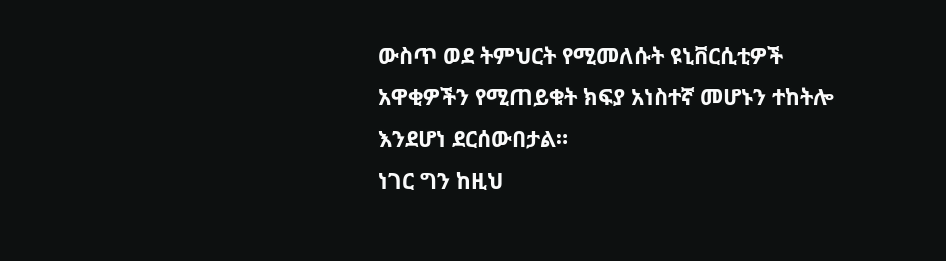ውስጥ ወደ ትምህርት የሚመለሱት ዩኒቨርሲቲዎች አዋቂዎችን የሚጠይቁት ክፍያ አነስተኛ መሆኑን ተከትሎ እንደሆነ ደርሰውበታል።
ነገር ግን ከዚህ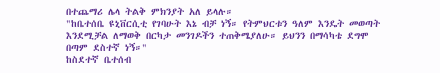በተጨማሪ ሌላ ትልቅ ምክንያት አለ ይላሉ።
"ከቤተሰቤ ዩኒቨርሲቲ የገባሁት እኔ ብቻ ነኝ። የትምህርቱን ዓለም እንዴት መወጣት እንደሚቻል ለማወቅ በርካታ መንገዶችን ተጠቅሜያለሁ። ይህንን በማሳካቴ ደግሞ በጣም ደስተኛ ነኝ።"
ከስደተኛ ቤተሰብ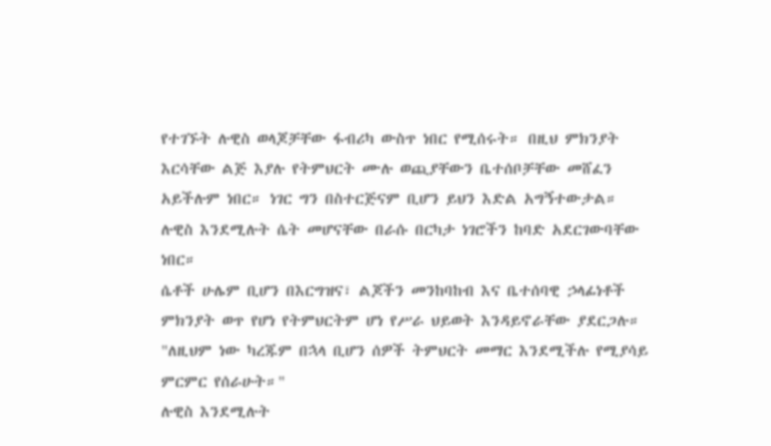የተገኙት ሉዊስ ወላጆቻቸው ፋብሪካ ውስጥ ነበር የሚሰሩት። በዚህ ምክንያት እርሳቸው ልጅ እያሉ የትምህርት ሙሉ ወጪያቸውን ቤተሰቦቻቸው መሸፈን አይችሉም ነበር። ነገር ግን በስተርጅናም ቢሆን ይህን እድል አግኝተውታል።
ሉዊስ እንደሚሉት ሴት መሆናቸው በራሱ በርካታ ነገሮችን ከባድ አደርገውባቸው ነበር።
ሴቶች ሁሌም ቢሆን በእርግዝና፣ ልጆችን መንከባከብ እና ቤተሰባዊ ኃላፊነቶች ምክንያት ወጥ የሆነ የትምህርትም ሆነ የሥራ ህይወት እንዳይኖራቸው ያደርጋሉ። "ለዚህም ነው ካረጁም በኋላ ቢሆን ሰዎች ትምህርት መማር እንደሚችሉ የሚያሳይ ምርምር የሰራሁት።"
ሉዊስ እንደሚሉት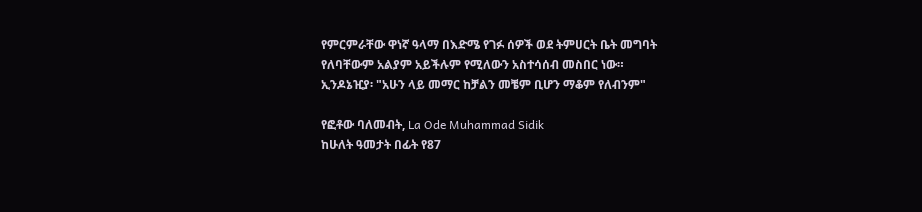የምርምራቸው ዋነኛ ዓላማ በእድሜ የገፉ ሰዎች ወደ ትምሀርት ቤት መግባት የለባቸውም አልያም አይችሉም የሚለውን አስተሳሰብ መስበር ነው።
ኢንዶኔዢያ፡ "አሁን ላይ መማር ከቻልን መቼም ቢሆን ማቆም የለብንም"

የፎቶው ባለመብት, La Ode Muhammad Sidik
ከሁለት ዓመታት በፊት የ87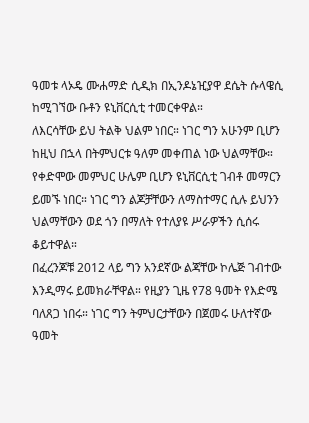ዓመቱ ላኦዴ ሙሐማድ ሲዲክ በኢንዶኔዢያዋ ደሴት ሱላዌሲ ከሚገኘው ቡቶን ዩኒቨርሲቲ ተመርቀዋል።
ለእርሳቸው ይህ ትልቅ ህልም ነበር። ነገር ግን አሁንም ቢሆን ከዚህ በኋላ በትምህርቱ ዓለም መቀጠል ነው ህልማቸው።
የቀድሞው መምህር ሁሌም ቢሆን ዩኒቨርሲቲ ገብቶ መማርን ይመኙ ነበር። ነገር ግን ልጆቻቸውን ለማስተማር ሲሉ ይህንን ህልማቸውን ወደ ጎን በማለት የተለያዩ ሥራዎችን ሲሰሩ ቆይተዋል።
በፈረንጆቹ 2012 ላይ ግን አንደኛው ልጃቸው ኮሌጅ ገብተው እንዲማሩ ይመክራቸዋል። የዚያን ጊዜ የ78 ዓመት የእድሜ ባለጸጋ ነበሩ። ነገር ግን ትምህርታቸውን በጀመሩ ሁለተኛው ዓመት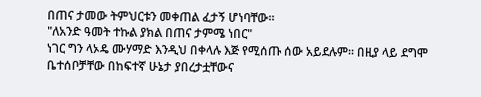በጠና ታመው ትምህርቱን መቀጠል ፈታኝ ሆነባቸው።
"ለአንድ ዓመት ተኩል ያክል በጠና ታምሜ ነበር"
ነገር ግን ላኦዴ ሙሃማድ እንዲህ በቀላሉ እጅ የሚሰጡ ሰው አይደሉም። በዚያ ላይ ደግሞ ቤተሰቦቻቸው በከፍተኛ ሁኔታ ያበረታቷቸውና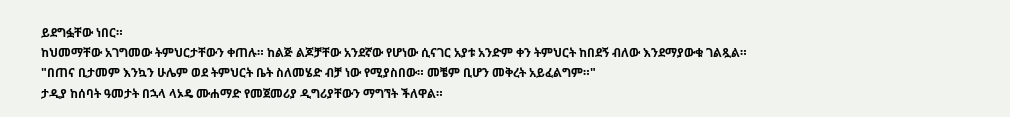ይደግፏቸው ነበር።
ከህመማቸው አገግመው ትምህርታቸውን ቀጠሉ። ከልጅ ልጆቻቸው አንደኛው የሆነው ሲናገር አያቱ አንድም ቀን ትምህርት ከበደኝ ብለው እንደማያውቁ ገልጿል።
"በጠና ቢታመም እንኳን ሁሌም ወደ ትምህርት ቤት ስለመሄድ ብቻ ነው የሚያስበው። መቼም ቢሆን መቅረት አይፈልግም።"
ታዲያ ከሰባት ዓመታት በኋላ ላኦዴ ሙሐማድ የመጀመሪያ ዲግሪያቸውን ማግኘት ችለዋል።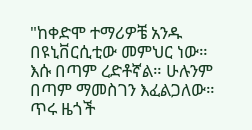"ከቀድሞ ተማሪዎቼ አንዱ በዩኒቨርሲቲው መምህር ነው። እሱ በጣም ረድቶኛል። ሁሉንም በጣም ማመስገን እፈልጋለው። ጥሩ ዜጎች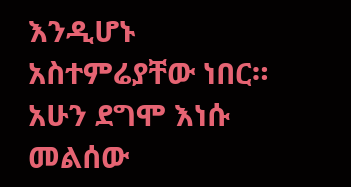እንዲሆኑ አስተምሬያቸው ነበር። አሁን ደግሞ እነሱ መልሰው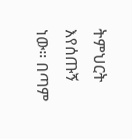ትምህርት እየሰጡኝ ነው። በጣም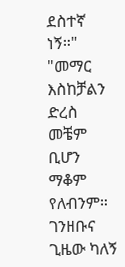ደስተኛ ነኝ።"
"መማር እስከቻልን ድረስ መቼም ቢሆን ማቆም የለብንም። ገንዘቡና ጊዜው ካለኝ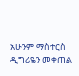አሁንም ማስተርስ ዲግሪዬን መቀጠል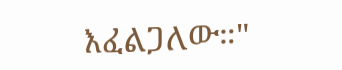እፈልጋለው።"